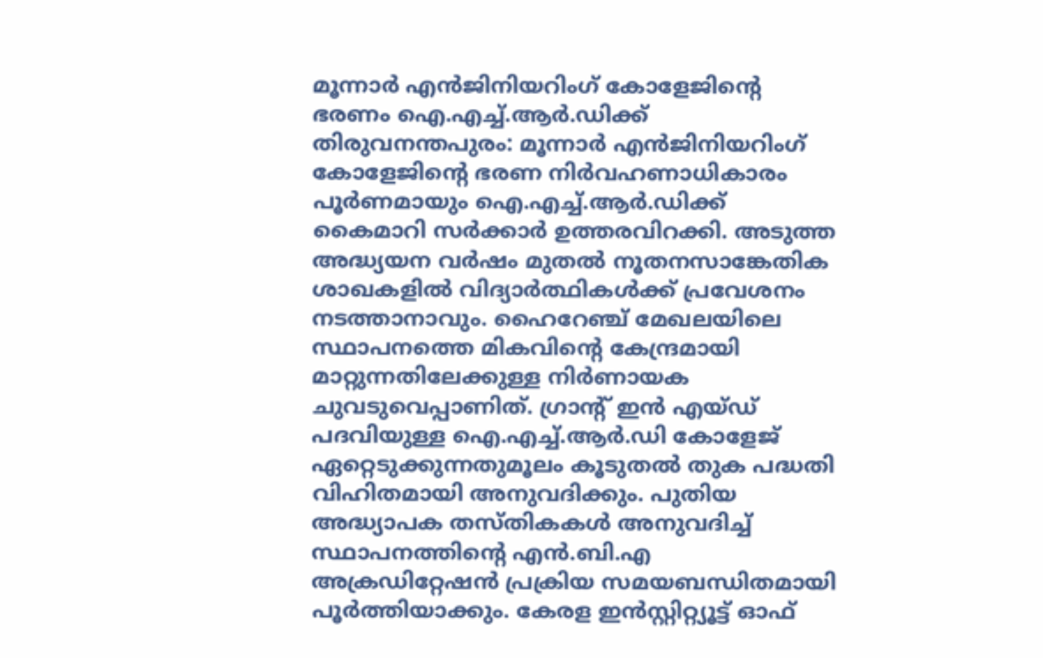മൂന്നാർ എൻജിനിയറിംഗ് കോളേജിന്റെ ഭരണം ഐ.എച്ച്.ആർ.ഡിക്ക്
തിരുവനന്തപുരം: മൂന്നാർ എൻജിനിയറിംഗ് കോളേജിന്റെ ഭരണ നിർവഹണാധികാരം പൂർണമായും ഐ.എച്ച്.ആർ.ഡിക്ക് കൈമാറി സർക്കാർ ഉത്തരവിറക്കി. അടുത്ത അദ്ധ്യയന വർഷം മുതൽ നൂതനസാങ്കേതിക ശാഖകളിൽ വിദ്യാർത്ഥികൾക്ക് പ്രവേശനം നടത്താനാവും. ഹൈറേഞ്ച് മേഖലയിലെ സ്ഥാപനത്തെ മികവിന്റെ കേന്ദ്രമായി മാറ്റുന്നതിലേക്കുള്ള നിർണായക ചുവടുവെപ്പാണിത്. ഗ്രാന്റ് ഇൻ എയ്ഡ് പദവിയുള്ള ഐ.എച്ച്.ആർ.ഡി കോളേജ് ഏറ്റെടുക്കുന്നതുമൂലം കൂടുതൽ തുക പദ്ധതി വിഹിതമായി അനുവദിക്കും. പുതിയ അദ്ധ്യാപക തസ്തികകൾ അനുവദിച്ച് സ്ഥാപനത്തിന്റെ എൻ.ബി.എ അക്രഡിറ്റേഷൻ പ്രക്രിയ സമയബന്ധിതമായി പൂർത്തിയാക്കും. കേരള ഇൻസ്റ്റിറ്റ്യൂട്ട് ഓഫ്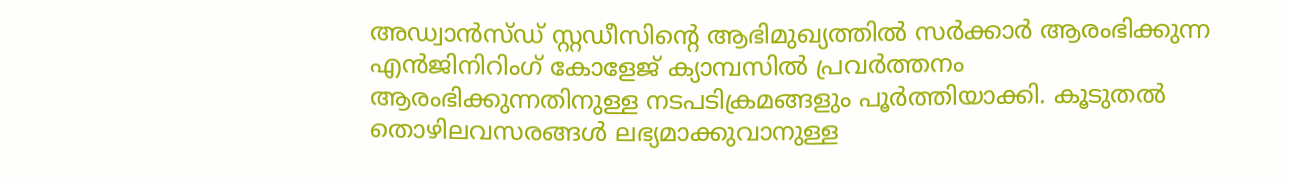അഡ്വാൻസ്ഡ് സ്റ്റഡീസിന്റെ ആഭിമുഖ്യത്തിൽ സർക്കാർ ആരംഭിക്കുന്ന എൻജിനിറിംഗ് കോളേജ് ക്യാമ്പസിൽ പ്രവർത്തനം ആരംഭിക്കുന്നതിനുള്ള നടപടിക്രമങ്ങളും പൂർത്തിയാക്കി. കൂടുതൽ തൊഴിലവസരങ്ങൾ ലഭ്യമാക്കുവാനുള്ള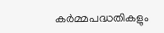കർമ്മപദ്ധതികളും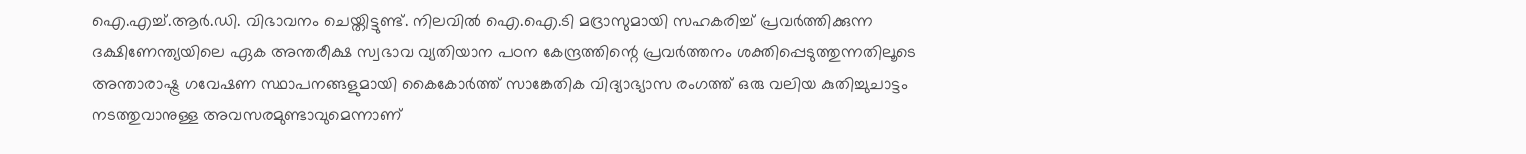ഐ.എച്ച്.ആർ.ഡി. വിഭാവനം ചെയ്തിട്ടുണ്ട്. നിലവിൽ ഐ.ഐ.ടി മദ്രാസുമായി സഹകരിച്ച് പ്രവർത്തിക്കുന്ന ദക്ഷിണേന്ത്യയിലെ ഏക അന്തരീക്ഷ സ്വഭാവ വ്യതിയാന പഠന കേന്ദ്രത്തിന്റെ പ്രവർത്തനം ശക്തിപ്പെടുത്തുന്നതിലൂടെ അന്താരാഷ്ട്ര ഗവേഷണ സ്ഥാപനങ്ങളുമായി കൈകോർത്ത് സാങ്കേതിക വിദ്യാഭ്യാസ രംഗത്ത് ഒരു വലിയ കുതിച്ചുചാട്ടം നടത്തുവാനുള്ള അവസരമുണ്ടാവുമെന്നാണ്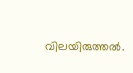വിലയിരുത്തൽ.